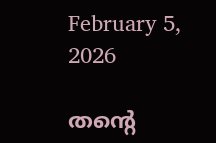February 5, 2026

തന്റെ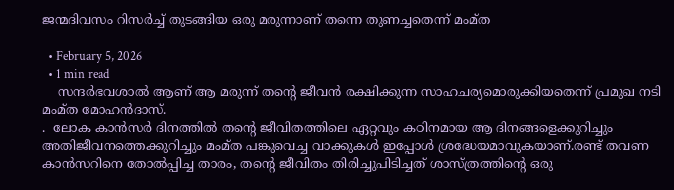ജന്മദിവസം റിസര്‍ച്ച് തുടങ്ങിയ ഒരു മരുന്നാണ് തന്നെ തുണച്ചതെന്ന് മംമ്ത

  • February 5, 2026
  • 1 min read
    സന്ദര്‍ഭവശാല്‍ ആണ് ആ മരുന്ന് തന്റെ ജീവന്‍ രക്ഷിക്കുന്ന സാഹചര്യമൊരുക്കിയതെന്ന് പ്രമുഖ നടി മംമ്ത മോഹന്‍ദാസ്.
.  ലോക കാന്‍സര്‍ ദിനത്തില്‍ തന്റെ ജീവിതത്തിലെ ഏറ്റവും കഠിനമായ ആ ദിനങ്ങളെക്കുറിച്ചും അതിജീവനത്തെക്കുറിച്ചും മംമ്ത പങ്കുവെച്ച വാക്കുകള്‍ ഇപ്പോള്‍ ശ്രദ്ധേയമാവുകയാണ്.രണ്ട് തവണ കാന്‍സറിനെ തോല്‍പ്പിച്ച താരം, തന്റെ ജീവിതം തിരിച്ചുപിടിച്ചത് ശാസ്ത്രത്തിന്റെ ഒരു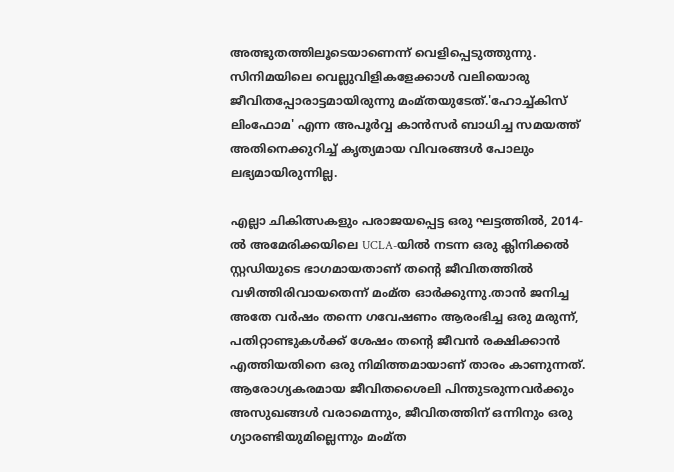അത്ഭുതത്തിലൂടെയാണെന്ന് വെളിപ്പെടുത്തുന്നു. സിനിമയിലെ വെല്ലുവിളികളേക്കാള്‍ വലിയൊരു ജീവിതപ്പോരാട്ടമായിരുന്നു മംമ്തയുടേത്.'ഹോച്ച്കിസ് ലിംഫോമ' എന്ന അപൂര്‍വ്വ കാന്‍സര്‍ ബാധിച്ച സമയത്ത് അതിനെക്കുറിച്ച് കൃത്യമായ വിവരങ്ങള്‍ പോലും ലഭ്യമായിരുന്നില്ല.

എല്ലാ ചികിത്സകളും പരാജയപ്പെട്ട ഒരു ഘട്ടത്തില്‍, 2014-ല്‍ അമേരിക്കയിലെ UCLA-യില്‍ നടന്ന ഒരു ക്ലിനിക്കല്‍ സ്റ്റഡിയുടെ ഭാഗമായതാണ് തന്റെ ജീവിതത്തില്‍ വഴിത്തിരിവായതെന്ന് മംമ്ത ഓര്‍ക്കുന്നു.താന്‍ ജനിച്ച അതേ വര്‍ഷം തന്നെ ഗവേഷണം ആരംഭിച്ച ഒരു മരുന്ന്, പതിറ്റാണ്ടുകള്‍ക്ക് ശേഷം തന്റെ ജീവന്‍ രക്ഷിക്കാന്‍ എത്തിയതിനെ ഒരു നിമിത്തമായാണ് താരം കാണുന്നത്. ആരോഗ്യകരമായ ജീവിതശൈലി പിന്തുടരുന്നവര്‍ക്കും അസുഖങ്ങള്‍ വരാമെന്നും, ജീവിതത്തിന് ഒന്നിനും ഒരു ഗ്യാരണ്ടിയുമില്ലെന്നും മംമ്ത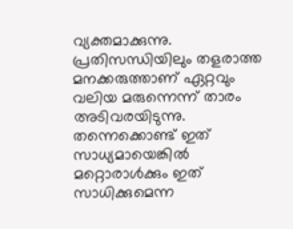വ്യക്തമാക്കുന്നു. പ്രതിസന്ധിയിലും തളരാത്ത മനക്കരുത്താണ് ഏറ്റവും വലിയ മരുന്നെന്ന് താരം അടിവരയിടുന്നു. തന്നെക്കൊണ്ട് ഇത് സാധ്യമായെങ്കിൽ മറ്റൊരാൾക്കും ഇത് സാധിക്കുമെന്ന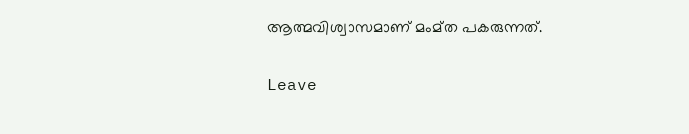ആത്മവിശ്വാസമാണ് മംമ്ത പകരുന്നത്.

Leave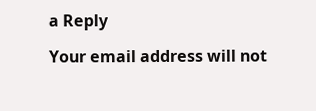a Reply

Your email address will not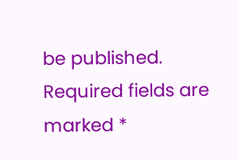be published. Required fields are marked *